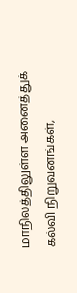மாநிலத்திலுள்ள அனைத்துக் கல்வி நிறுவனங்கள்,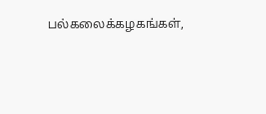பல்கலைக்கழகங்கள்,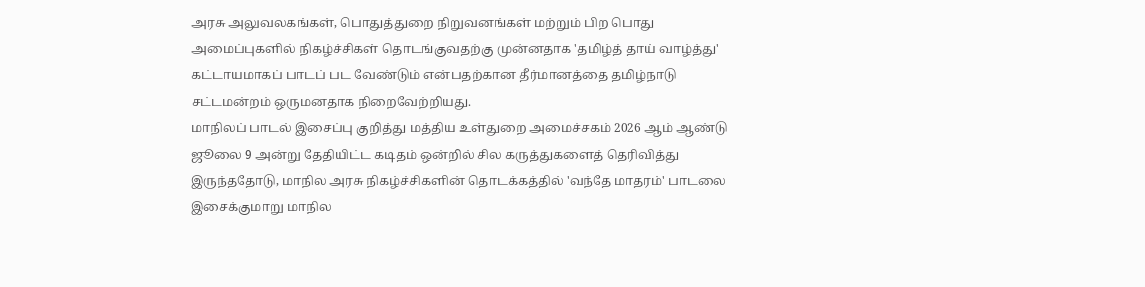அரசு அலுவலகங்கள், பொதுத்துறை நிறுவனங்கள் மற்றும் பிற பொது அமைப்புகளில் நிகழ்ச்சிகள் தொடங்குவதற்கு முன்னதாக 'தமிழ்த் தாய் வாழ்த்து' கட்டாயமாகப் பாடப் பட வேண்டும் என்பதற்கான தீர்மானத்தை தமிழ்நாடு சட்டமன்றம் ஒருமனதாக நிறைவேற்றியது.
மாநிலப் பாடல் இசைப்பு குறித்து மத்திய உள்துறை அமைச்சகம் 2026 ஆம் ஆண்டு ஜூலை 9 அன்று தேதியிட்ட கடிதம் ஒன்றில் சில கருத்துகளைத் தெரிவித்து இருந்ததோடு, மாநில அரசு நிகழ்ச்சிகளின் தொடக்கத்தில் 'வந்தே மாதரம்' பாடலை இசைக்குமாறு மாநில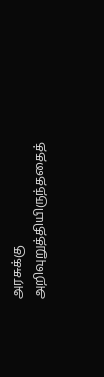அரசுக்கு அறிவுறுத்தியிருந்ததைத்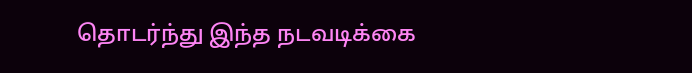தொடர்ந்து இந்த நடவடிக்கை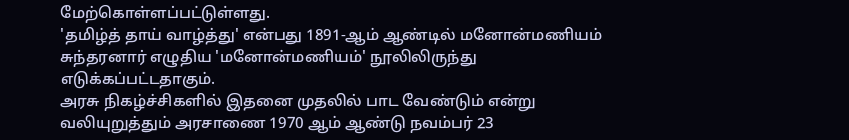மேற்கொள்ளப்பட்டுள்ளது.
'தமிழ்த் தாய் வாழ்த்து' என்பது 1891-ஆம் ஆண்டில் மனோன்மணியம் சுந்தரனார் எழுதிய 'மனோன்மணியம்' நூலிலிருந்து எடுக்கப்பட்டதாகும்.
அரசு நிகழ்ச்சிகளில் இதனை முதலில் பாட வேண்டும் என்று வலியுறுத்தும் அரசாணை 1970 ஆம் ஆண்டு நவம்பர் 23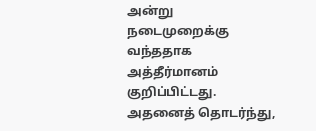அன்று நடைமுறைக்கு வந்ததாக அத்தீர்மானம் குறிப்பிட்டது.
அதனைத் தொடர்ந்து,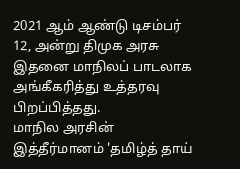2021 ஆம் ஆண்டு டிசம்பர் 12, அன்று திமுக அரசு இதனை மாநிலப் பாடலாக அங்கீகரித்து உத்தரவு பிறப்பித்தது.
மாநில அரசின் இத்தீர்மானம் 'தமிழ்த் தாய்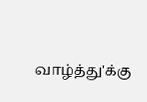வாழ்த்து'க்கு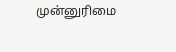முன்னுரிமை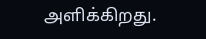அளிக்கிறது.